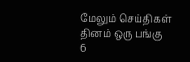மேலும் செய்திகள்
தினம் ஒரு பங்கு
6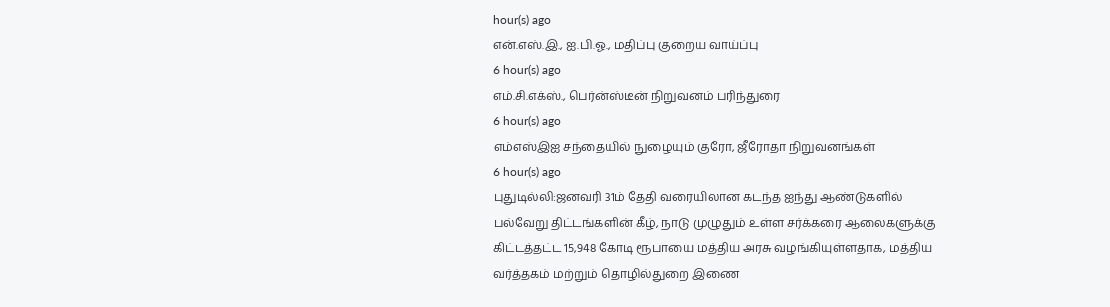hour(s) ago
என்.எஸ்.இ., ஐ.பி.ஓ., மதிப்பு குறைய வாய்ப்பு
6 hour(s) ago
எம்.சி.எக்ஸ்., பெர்ன்ஸ்டீன் நிறுவனம் பரிந்துரை
6 hour(s) ago
எம்எஸ்இஐ சந்தையில் நுழையும் குரோ, ஜீரோதா நிறுவனங்கள்
6 hour(s) ago
புதுடில்லி:ஜனவரி 31ம் தேதி வரையிலான கடந்த ஐந்து ஆண்டுகளில் பல்வேறு திட்டங்களின் கீழ், நாடு முழுதும் உள்ள சர்க்கரை ஆலைகளுக்கு கிட்டத்தட்ட 15,948 கோடி ரூபாயை மத்திய அரசு வழங்கியுள்ளதாக, மத்திய வர்த்தகம் மற்றும் தொழில்துறை இணை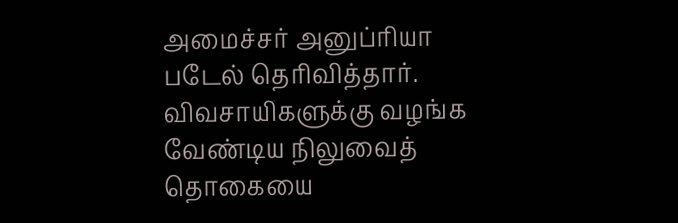அமைச்சர் அனுப்ரியா படேல் தெரிவித்தார். விவசாயிகளுக்கு வழங்க வேண்டிய நிலுவைத் தொகையை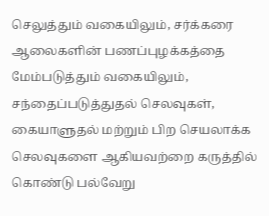செலுத்தும் வகையிலும், சர்க்கரை ஆலைகளின் பணப்புழக்கத்தை மேம்படுத்தும் வகையிலும், சந்தைப்படுத்துதல் செலவுகள், கையாளுதல் மற்றும் பிற செயலாக்க செலவுகளை ஆகியவற்றை கருத்தில் கொண்டு பல்வேறு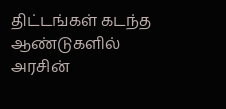திட்டங்கள் கடந்த ஆண்டுகளில் அரசின்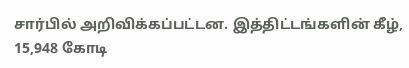சார்பில் அறிவிக்கப்பட்டன. இத்திட்டங்களின் கீழ், 15,948 கோடி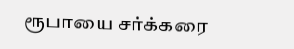ரூபாயை சர்க்கரை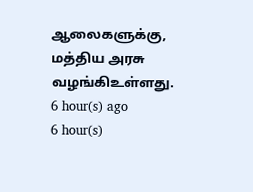ஆலைகளுக்கு, மத்திய அரசு வழங்கிஉள்ளது.
6 hour(s) ago
6 hour(s)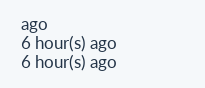ago
6 hour(s) ago
6 hour(s) ago